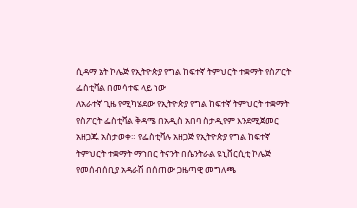ሲዳማ ኔት ኮሌጅ የኢትዮጵያ የግል ከፍተኛ ትምህርት ተቋማት የስፖርት ፌስቲቫል በመሳተፍ ላይ ነው
ለአራተኛ ጊዜ የሚካሄደው የኢትዮጵያ የግል ከፍተኛ ትምህርት ተቋማት የስፖርት ፌስቲቫል ቅዳሜ በአዲስ አበባ ስታዲየም እንደሚጀመር አዘጋጁ አስታወቀ። የፌስቲቫሉ አዘጋጅ የኢትዮጵያ የግል ከፍተኛ ትምህርት ተቋማት ማኀበር ትናንት በሴንትራል ዩኒቨርሲቲ ኮሌጅ የመሰብሰቢያ አዳራሽ በሰጠው ጋዜጣዊ መግለጫ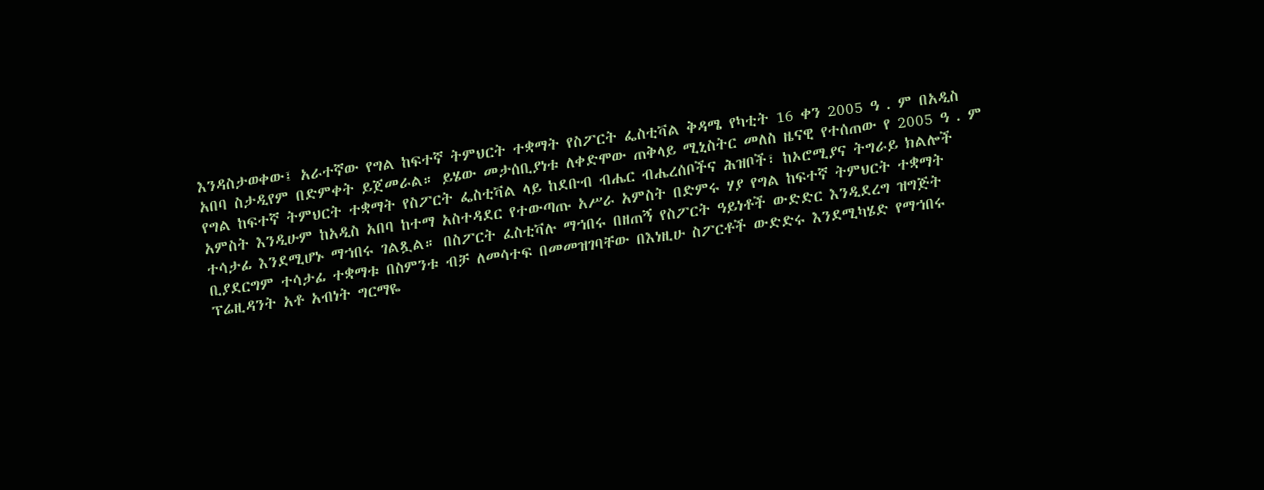እንዳስታወቀው፤ አራተኛው የግል ከፍተኛ ትምህርት ተቋማት የስፖርት ፌስቲቫል ቅዳሜ የካቲት 16 ቀን 2005 ዓ . ም በአዲስ አበባ ስታዲየም በድምቀት ይጀመራል። ይሄው መታሰቢያነቱ ለቀድሞው ጠቅላይ ሚኒስትር መለስ ዜናዊ የተሰጠው የ 2005 ዓ . ም የግል ከፍተኛ ትምህርት ተቋማት የስፖርት ፌስቲቫል ላይ ከደቡብ ብሔር ብሔረሰቦችና ሕዝቦች፣ ከኦሮሚያና ትግራይ ክልሎች አምስት እንዲሁም ከአዲስ አበባ ከተማ አስተዳደር የተውጣጡ አሥራ አምስት በድምሩ ሃያ የግል ከፍተኛ ትምህርት ተቋማት ተሳታፊ እንደሚሆኑ ማኀበሩ ገልጿል። በስፖርት ፈስቲቫሉ ማኀበሩ በዘጠኝ የስፖርት ዓይነቶች ውድድር እንዲደረግ ዝግጅት ቢያደርግም ተሳታፊ ተቋማቱ በስምንቱ ብቻ ለመሳተፍ በመመዝገባቸው በእነዚሁ ስፖርቶች ውድድሩ እንደሚካሄድ የማኀበሩ ፕሬዚዳንት አቶ አብነት ግርማዬ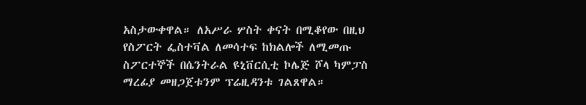አስታውቀዋል። ለአሥራ ሦስት ቀናት በሚቆየው በዚህ የስፖርት ፌስተቫል ለመሳተፍ ከክልሎች ለሚመጡ ስፖርተኞች በሴንትራል ዩኒቨርሲቲ ኮሌጅ ሾላ ካምፓስ ማረፊያ መዘጋጀቱንም ፕሬዚዳንቱ ገልጸዋል።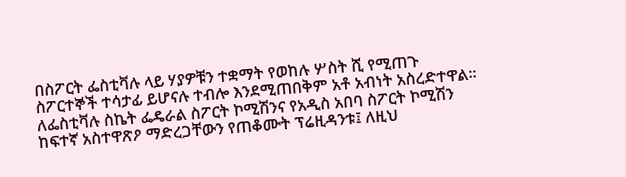በስፖርት ፌስቲቫሉ ላይ ሃያዎቹን ተቋማት የወከሉ ሦስት ሺ የሚጠጉ ስፖርተኞች ተሳታፊ ይሆናሉ ተብሎ እንደሚጠበቅም አቶ አብነት አስረድተዋል። ለፌስቲቫሉ ስኬት ፌዴራል ስፖርት ኮሚሽንና የአዲስ አበባ ስፖርት ኮሚሽን ከፍተኛ አስተዋጽዖ ማድረጋቸውን የጠቆሙት ፕሬዚዳንቱ፤ ለዚህ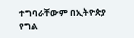ተግባራቸውም በኢትዮጵያ የግል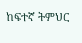ከፍተኛ ትምህር